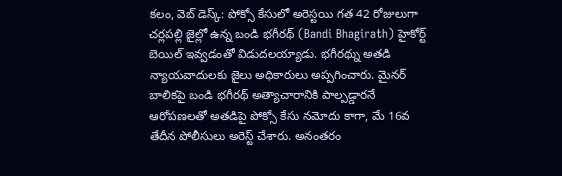కలం, వెబ్ డెస్క్: పోక్సో కేసులో అరెస్టయి గత 42 రోజులుగా చర్లపల్లి జైల్లో ఉన్న బండి భగీరథ్ (Bandi Bhagirath) హైకోర్ట్ బెయిల్ ఇవ్వడంతో విడుదలయ్యాడు. భగీరథ్ను అతడి న్యాయవాదులకు జైలు అధికారులు అప్పగించారు. మైనర్ బాలికపై బండి భగీరథ్ అత్యాచారానికి పాల్పడ్డారనే ఆరోపణలతో అతడిపై పోక్సో కేసు నమోదు కాగా, మే 16వ తేదీన పోలీసులు అరెస్ట్ చేశారు. అనంతరం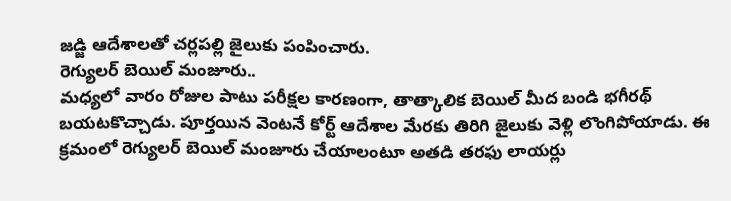జడ్జి ఆదేశాలతో చర్లపల్లి జైలుకు పంపించారు.
రెగ్యులర్ బెయిల్ మంజూరు..
మధ్యలో వారం రోజుల పాటు పరీక్షల కారణంగా, తాత్కాలిక బెయిల్ మీద బండి భగీరథ్ బయటకొచ్చాడు. పూర్తయిన వెంటనే కోర్ట్ ఆదేశాల మేరకు తిరిగి జైలుకు వెళ్లి లొంగిపోయాడు. ఈ క్రమంలో రెగ్యులర్ బెయిల్ మంజూరు చేయాలంటూ అతడి తరఫు లాయర్లు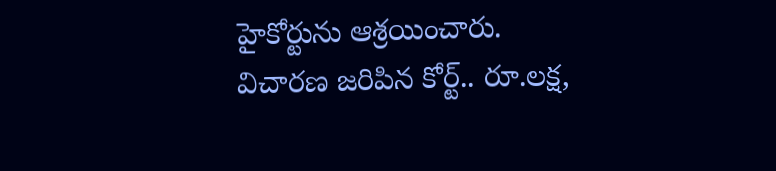హైకోర్టును ఆశ్రయించారు.
విచారణ జరిపిన కోర్ట్.. రూ.లక్ష,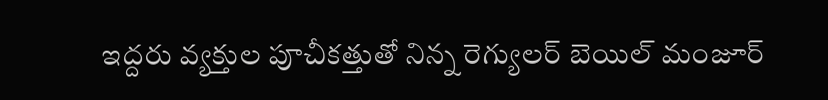ఇద్దరు వ్యక్తుల పూచీకత్తుతో నిన్న రెగ్యులర్ బెయిల్ మంజూర్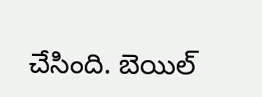చేసింది. బెయిల్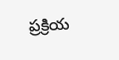ప్రక్రియ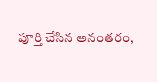పూర్తి చేసిన అనంతరం,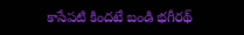కాసేపటి కిందటే బండి భగీరథ్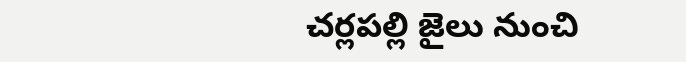చర్లపల్లి జైలు నుంచి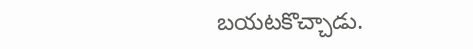బయటకొచ్చాడు.